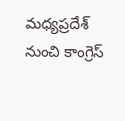మధ్యప్రదేశ్ నుంచి కాంగ్రెస్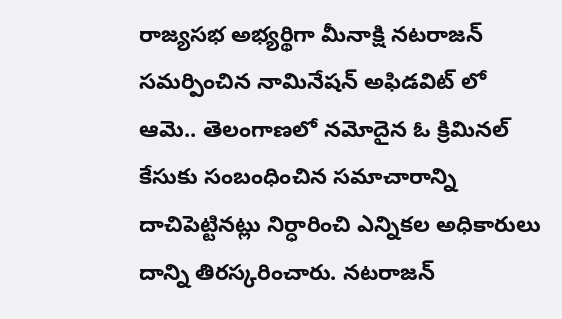రాజ్యసభ అభ్యర్థిగా మీనాక్షి నటరాజన్ సమర్పించిన నామినేషన్ అఫిడవిట్ లో ఆమె.. తెలంగాణలో నమోదైన ఓ క్రిమినల్ కేసుకు సంబంధించిన సమాచారాన్ని దాచిపెట్టినట్లు నిర్ధారించి ఎన్నికల అధికారులు దాన్ని తిరస్కరించారు. నటరాజన్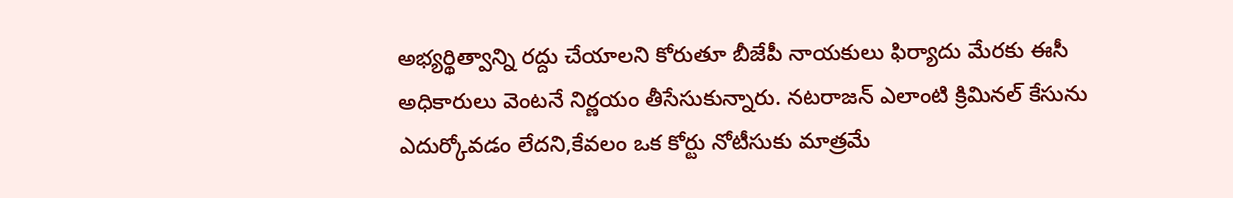అభ్యర్థిత్వాన్ని రద్దు చేయాలని కోరుతూ బీజేపీ నాయకులు ఫిర్యాదు మేరకు ఈసీ అధికారులు వెంటనే నిర్ణయం తీసేసుకున్నారు. నటరాజన్ ఎలాంటి క్రిమినల్ కేసును ఎదుర్కోవడం లేదని,కేవలం ఒక కోర్టు నోటీసుకు మాత్రమే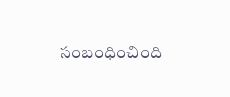సంబంధించింది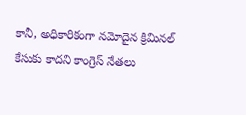కానీ, అధికారికంగా నమోదైన క్రిమినల్ కేసుకు కాదని కాంగ్రెస్ నేతలు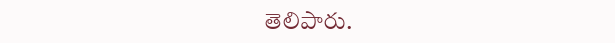తెలిపారు.